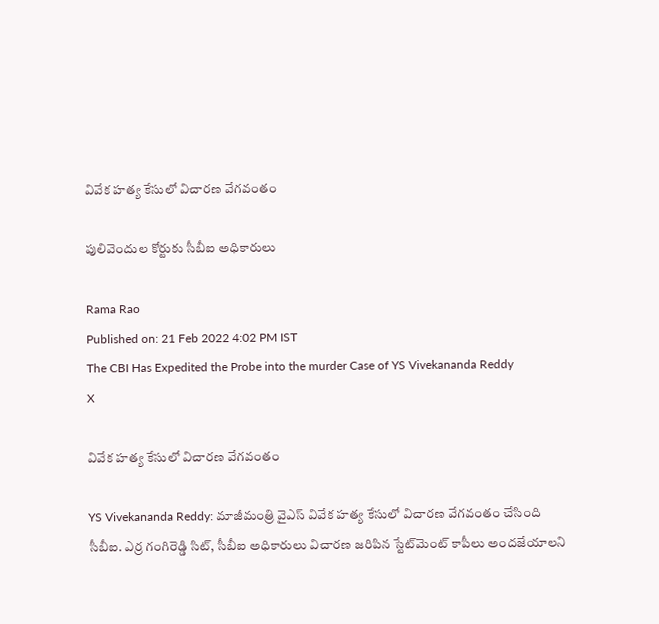వివేక హత్య కేసులో విచారణ వేగవంతం

పులివెందుల కోర్టుకు సీబీఐ అధికారులు

Rama Rao
Published on: 21 Feb 2022 4:02 PM IST
The CBI Has Expedited the Probe into the murder Case of YS Vivekananda Reddy
X

వివేక హత్య కేసులో విచారణ వేగవంతం

YS Vivekananda Reddy: మాజీమంత్రి వైఎస్‌ వివేక హత్య కేసులో విచారణ వేగవంతం చేసింది సీబీఐ. ఎర్ర గంగిరెడ్డి సిట్‌, సీబీఐ అధికారులు విచారణ జరిపిన స్టేట్‌మెంట్‌ కాపీలు అందజేయాలని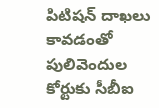పిటిషన్‌ దాఖలు కావడంతో పులివెందుల కోర్టుకు సీబీఐ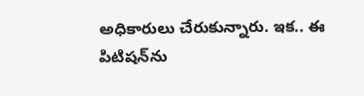అధికారులు చేరుకున్నారు. ఇక.. ఈ పిటిషన్‌ను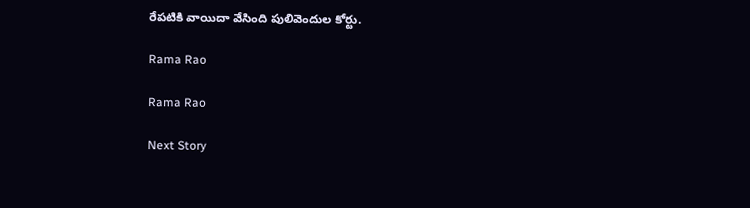రేపటికి వాయిదా వేసింది పులివెందుల కోర్టు.

Rama Rao

Rama Rao

Next Story